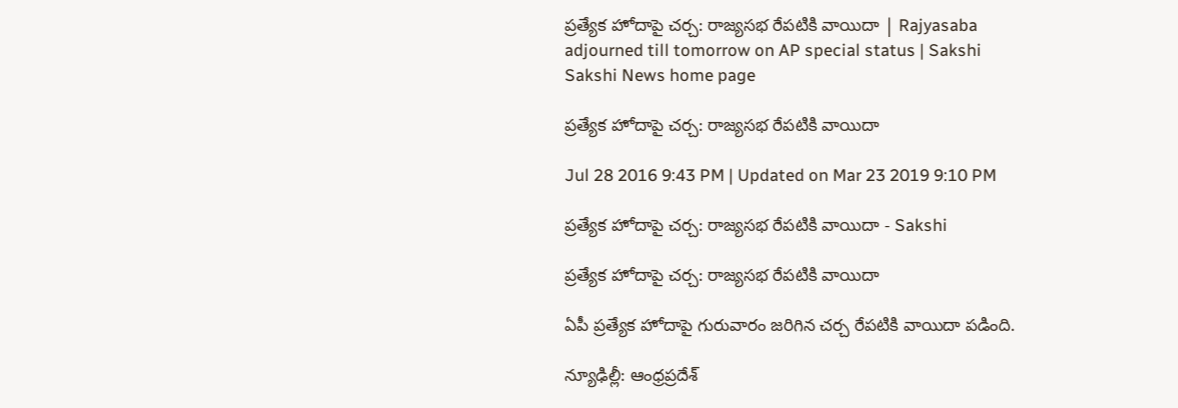ప్రత్యేక హోదాపై చర్చ: రాజ్యసభ రేపటికి వాయిదా | Rajyasaba adjourned till tomorrow on AP special status | Sakshi
Sakshi News home page

ప్రత్యేక హోదాపై చర్చ: రాజ్యసభ రేపటికి వాయిదా

Jul 28 2016 9:43 PM | Updated on Mar 23 2019 9:10 PM

ప్రత్యేక హోదాపై చర్చ: రాజ్యసభ రేపటికి వాయిదా - Sakshi

ప్రత్యేక హోదాపై చర్చ: రాజ్యసభ రేపటికి వాయిదా

ఏపీ ప్రత్యేక హోదాపై గురువారం జరిగిన చర్చ రేపటికి వాయిదా పడింది.

న్యూఢిల్లీ: ఆంధ్రప్రదేశ్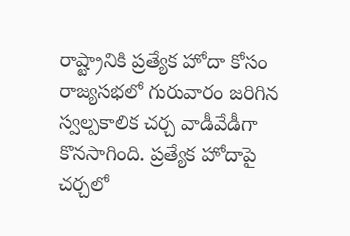రాష్ట్రానికి ప్రత్యేక హోదా కోసం రాజ్యసభలో గురువారం జరిగిన స్వల్పకాలిక చర్చ వాడీవేడీగా కొనసాగింది. ప్రత్యేక హోదాపై చర్చలో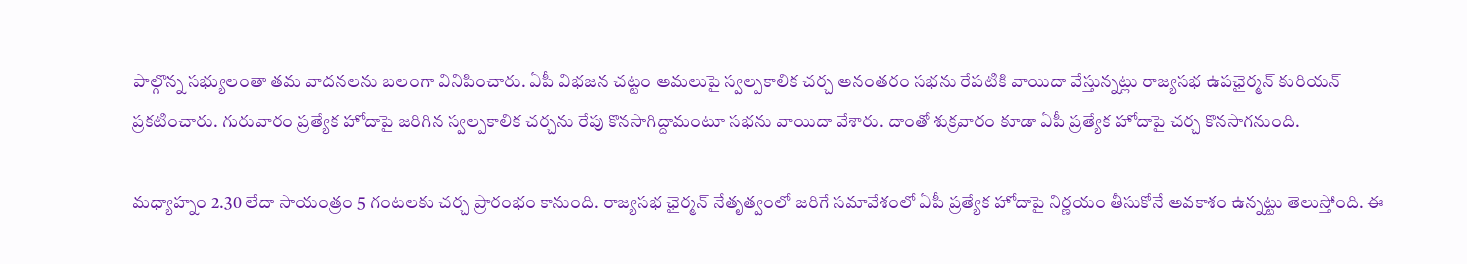పాల్గొన్న సభ్యులంతా తమ వాదనలను బలంగా వినిపించారు. ఏపీ విభజన చట్టం అమలుపై స్వల్పకాలిక చర్చ అనంతరం సభను రేపటికి వాయిదా వేస్తున్నట్లు రాజ్యసభ ఉపఛైర్మన్‌ కురియన్‌ ప్రకటించారు. గురువారం ప్రత్యేక హోదాపై జరిగిన స్వల్పకాలిక చర్చను రేపు కొనసాగిద్దామంటూ సభను వాయిదా వేశారు. దాంతో శుక్రవారం కూడా ఏపీ ప్రత్యేక హోదాపై చర్చ కొనసాగనుంది.

మధ్యాహ్నం 2.30 లేదా సాయంత్రం 5 గంటలకు చర్చ ప్రారంభం కానుంది. రాజ్యసభ ఛైర్మన్‌ నేతృత్వంలో జరిగే సమావేశంలో ఏపీ ప్రత్యేక హోదాపై నిర్ణయం తీసుకోనే అవకాశం ఉన్నట్టు తెలుస్తోంది. ఈ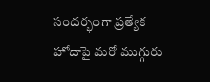సందర్భంగా ప్రత్యేక హోదాపై మరో ముగ్గురు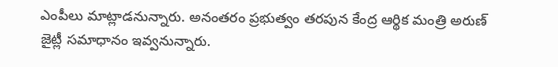ఎంపీలు మాట్లాడనున్నారు. అనంతరం ప్రభుత్వం తరపున కేంద్ర ఆర్థిక మంత్రి అరుణ్‌ జైట్లీ సమాధానం ఇవ్వనున్నారు.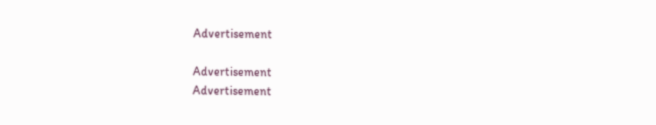Advertisement

Advertisement
Advertisement